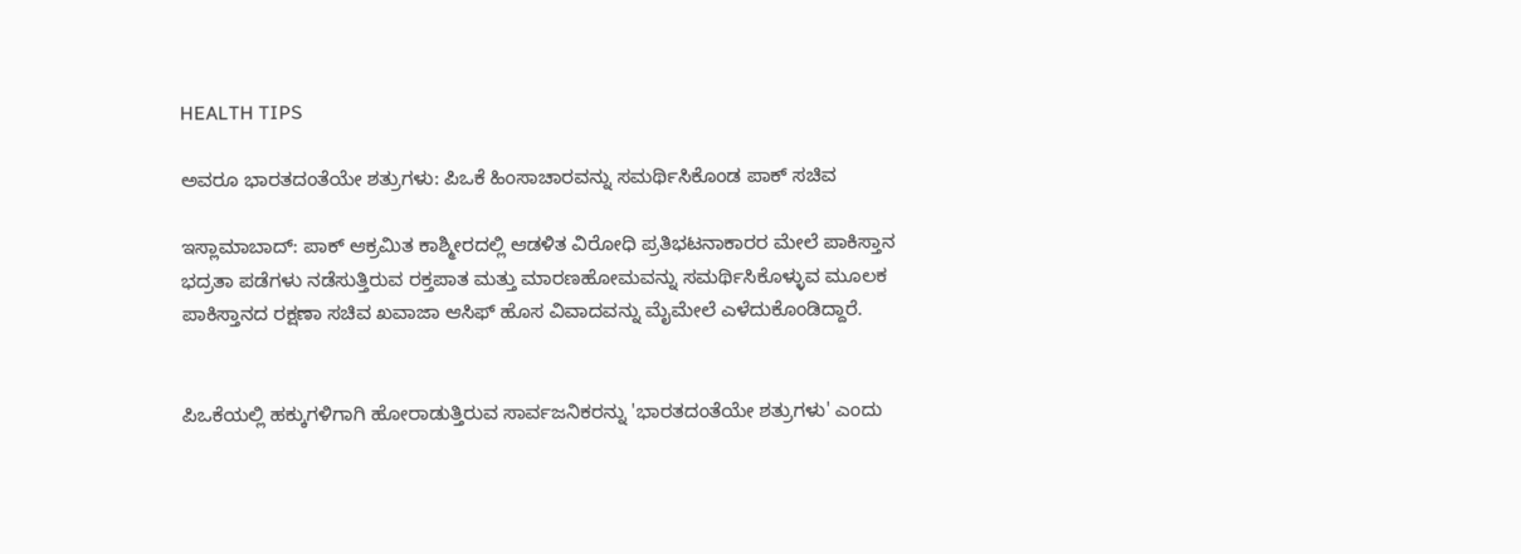HEALTH TIPS

ಅವರೂ ಭಾರತದಂತೆಯೇ ಶತ್ರುಗಳು: ಪಿಒಕೆ ಹಿಂಸಾಚಾರವನ್ನು ಸಮರ್ಥಿಸಿಕೊಂಡ ಪಾಕ್‌ ಸಚಿವ

ಇಸ್ಲಾಮಾಬಾದ್: ಪಾಕ್ ಆಕ್ರಮಿತ ಕಾಶ್ಮೀರದಲ್ಲಿ ಆಡಳಿತ ವಿರೋಧಿ ಪ್ರತಿಭಟನಾಕಾರರ ಮೇಲೆ ಪಾಕಿಸ್ತಾನ ಭದ್ರತಾ ಪಡೆಗಳು ನಡೆಸುತ್ತಿರುವ ರಕ್ತಪಾತ ಮತ್ತು ಮಾರಣಹೋಮವನ್ನು ಸಮರ್ಥಿಸಿಕೊಳ್ಳುವ ಮೂಲಕ ಪಾಕಿಸ್ತಾನದ ರಕ್ಷಣಾ ಸಚಿವ ಖವಾಜಾ ಆಸಿಫ್ ಹೊಸ ವಿವಾದವನ್ನು ಮೈಮೇಲೆ ಎಳೆದುಕೊಂಡಿದ್ದಾರೆ.


ಪಿಒಕೆಯಲ್ಲಿ ಹಕ್ಕುಗಳಿಗಾಗಿ ಹೋರಾಡುತ್ತಿರುವ ಸಾರ್ವಜನಿಕರನ್ನು 'ಭಾರತದಂತೆಯೇ ಶತ್ರುಗಳು' ಎಂದು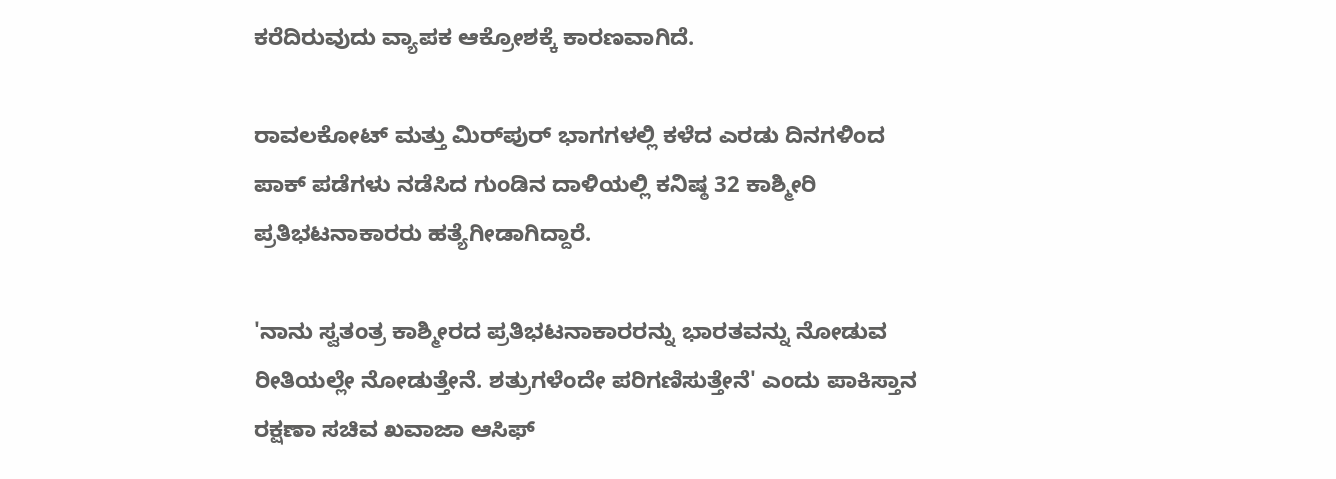ಕರೆದಿರುವುದು ವ್ಯಾಪಕ ಆಕ್ರೋಶಕ್ಕೆ ಕಾರಣವಾಗಿದೆ.

ರಾವಲಕೋಟ್ ಮತ್ತು ಮಿರ್‌ಪುರ್ ಭಾಗಗಳಲ್ಲಿ ಕಳೆದ ಎರಡು ದಿನಗಳಿಂದ ಪಾಕ್ ಪಡೆಗಳು ನಡೆಸಿದ ಗುಂಡಿನ ದಾಳಿಯಲ್ಲಿ ಕನಿಷ್ಠ 32 ಕಾಶ್ಮೀರಿ ಪ್ರತಿಭಟನಾಕಾರರು ಹತ್ಯೆಗೀಡಾಗಿದ್ದಾರೆ.

'ನಾನು ಸ್ವತಂತ್ರ ಕಾಶ್ಮೀರದ ಪ್ರತಿಭಟನಾಕಾರರನ್ನು ಭಾರತವನ್ನು ನೋಡುವ ರೀತಿಯಲ್ಲೇ ನೋಡುತ್ತೇನೆ. ಶತ್ರುಗಳೆಂದೇ ಪರಿಗಣಿಸುತ್ತೇನೆ' ಎಂದು ಪಾಕಿಸ್ತಾನ ರಕ್ಷಣಾ ಸಚಿವ ಖವಾಜಾ ಆಸಿಫ್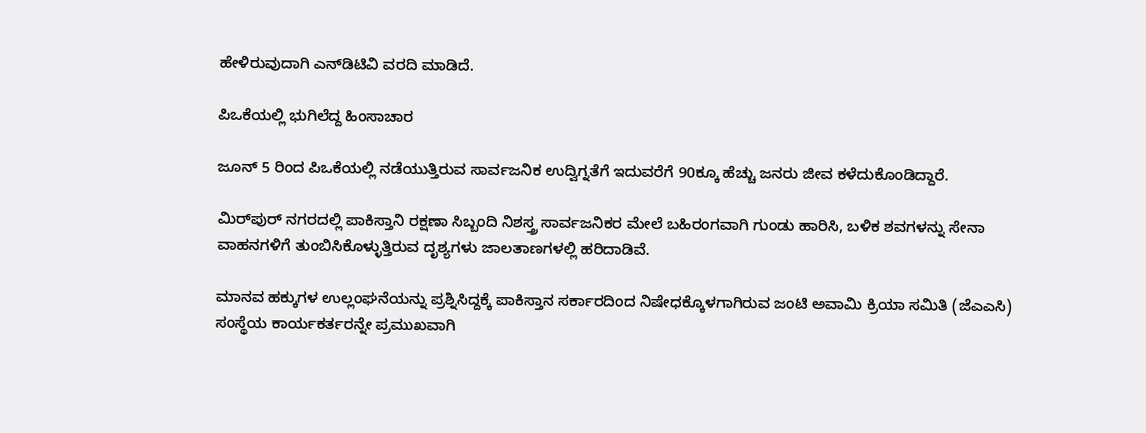ಹೇಳಿರುವುದಾಗಿ ಎನ್‌ಡಿಟಿವಿ ವರದಿ ಮಾಡಿದೆ.

ಪಿಒಕೆಯಲ್ಲಿ ಭುಗಿಲೆದ್ದ ಹಿಂಸಾಚಾರ

ಜೂನ್ 5 ರಿಂದ ಪಿಒಕೆಯಲ್ಲಿ ನಡೆಯುತ್ತಿರುವ ಸಾರ್ವಜನಿಕ ಉದ್ವಿಗ್ನತೆಗೆ ಇದುವರೆಗೆ 90ಕ್ಕೂ ಹೆಚ್ಚು ಜನರು ಜೀವ ಕಳೆದುಕೊಂಡಿದ್ದಾರೆ.

ಮಿರ್‌ಪುರ್ ನಗರದಲ್ಲಿ ಪಾಕಿಸ್ತಾನಿ ರಕ್ಷಣಾ ಸಿಬ್ಬಂದಿ ನಿಶಸ್ತ್ರ ಸಾರ್ವಜನಿಕರ ಮೇಲೆ ಬಹಿರಂಗವಾಗಿ ಗುಂಡು ಹಾರಿಸಿ, ಬಳಿಕ ಶವಗಳನ್ನು ಸೇನಾ ವಾಹನಗಳಿಗೆ ತುಂಬಿಸಿಕೊಳ್ಳುತ್ತಿರುವ ದೃಶ್ಯಗಳು ಜಾಲತಾಣಗಳಲ್ಲಿ ಹರಿದಾಡಿವೆ.

ಮಾನವ ಹಕ್ಕುಗಳ ಉಲ್ಲಂಘನೆಯನ್ನು ಪ್ರಶ್ನಿಸಿದ್ದಕ್ಕೆ ಪಾಕಿಸ್ತಾನ ಸರ್ಕಾರದಿಂದ ನಿಷೇಧಕ್ಕೊಳಗಾಗಿರುವ ಜಂಟಿ ಅವಾಮಿ ಕ್ರಿಯಾ ಸಮಿತಿ (ಜೆಎಎಸಿ) ಸಂಸ್ಥೆಯ ಕಾರ್ಯಕರ್ತರನ್ನೇ ಪ್ರಮುಖವಾಗಿ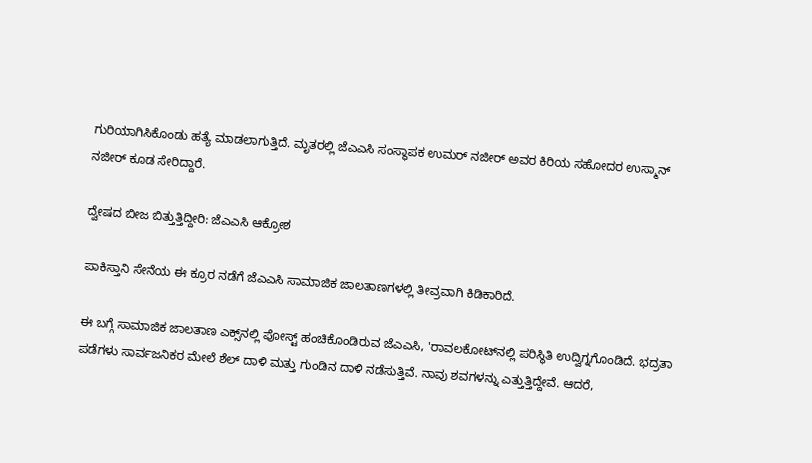ಗುರಿಯಾಗಿಸಿಕೊಂಡು ಹತ್ಯೆ ಮಾಡಲಾಗುತ್ತಿದೆ. ಮೃತರಲ್ಲಿ ಜೆಎಎಸಿ ಸಂಸ್ಥಾಪಕ ಉಮರ್ ನಜೀರ್ ಅವರ ಕಿರಿಯ ಸಹೋದರ ಉಸ್ಮಾನ್ ನಜೀರ್ ಕೂಡ ಸೇರಿದ್ದಾರೆ.

ದ್ವೇಷದ ಬೀಜ ಬಿತ್ತುತ್ತಿದ್ದೀರಿ: ಜೆಎಎಸಿ ಆಕ್ರೋಶ

ಪಾಕಿಸ್ತಾನಿ ಸೇನೆಯ ಈ ಕ್ರೂರ ನಡೆಗೆ ಜೆಎಎಸಿ ಸಾಮಾಜಿಕ ಜಾಲತಾಣಗಳಲ್ಲಿ ತೀವ್ರವಾಗಿ ಕಿಡಿಕಾರಿದೆ.

ಈ ಬಗ್ಗೆ ಸಾಮಾಜಿಕ ಜಾಲತಾಣ ಎಕ್ಸ್‌ನಲ್ಲಿ ಪೋಸ್ಟ್‌ ಹಂಚಿಕೊಂಡಿರುವ ಜೆಎಎಸಿ, 'ರಾವಲಕೋಟ್‌ನಲ್ಲಿ ಪರಿಸ್ಥಿತಿ ಉದ್ವಿಗ್ನಗೊಂಡಿದೆ. ಭದ್ರತಾ ಪಡೆಗಳು ಸಾರ್ವಜನಿಕರ ಮೇಲೆ ಶೆಲ್ ದಾಳಿ ಮತ್ತು ಗುಂಡಿನ ದಾಳಿ ನಡೆಸುತ್ತಿವೆ. ನಾವು ಶವಗಳನ್ನು ಎತ್ತುತ್ತಿದ್ದೇವೆ. ಆದರೆ,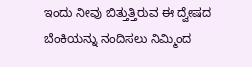ಇಂದು ನೀವು ಬಿತ್ತುತ್ತಿರುವ ಈ ದ್ವೇಷದ ಬೆಂಕಿಯನ್ನು ನಂದಿಸಲು ನಿಮ್ಮಿಂದ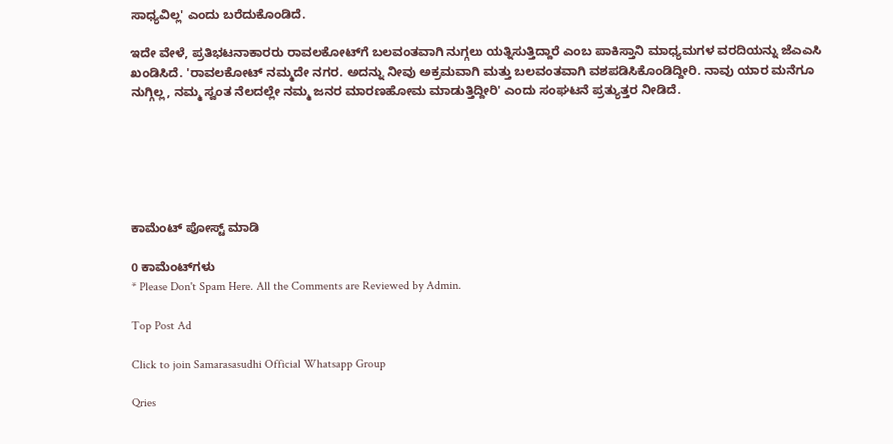ಸಾಧ್ಯವಿಲ್ಲ' ಎಂದು ಬರೆದುಕೊಂಡಿದೆ.

ಇದೇ ವೇಳೆ, ಪ್ರತಿಭಟನಾಕಾರರು ರಾವಲಕೋಟ್‌ಗೆ ಬಲವಂತವಾಗಿ ನುಗ್ಗಲು ಯತ್ನಿಸುತ್ತಿದ್ದಾರೆ ಎಂಬ ಪಾಕಿಸ್ತಾನಿ ಮಾಧ್ಯಮಗಳ ವರದಿಯನ್ನು ಜೆಎಎಸಿ ಖಂಡಿಸಿದೆ. 'ರಾವಲಕೋಟ್ ನಮ್ಮದೇ ನಗರ. ಅದನ್ನು ನೀವು ಅಕ್ರಮವಾಗಿ ಮತ್ತು ಬಲವಂತವಾಗಿ ವಶಪಡಿಸಿಕೊಂಡಿದ್ದೀರಿ. ನಾವು ಯಾರ ಮನೆಗೂ ನುಗ್ಗಿಲ್ಲ, ನಮ್ಮ ಸ್ವಂತ ನೆಲದಲ್ಲೇ ನಮ್ಮ ಜನರ ಮಾರಣಹೋಮ ಮಾಡುತ್ತಿದ್ದೀರಿ' ಎಂದು ಸಂಘಟನೆ ಪ್ರತ್ಯುತ್ತರ ನೀಡಿದೆ.






ಕಾಮೆಂಟ್‌‌ ಪೋಸ್ಟ್‌ ಮಾಡಿ

0 ಕಾಮೆಂಟ್‌ಗಳು
* Please Don't Spam Here. All the Comments are Reviewed by Admin.

Top Post Ad

Click to join Samarasasudhi Official Whatsapp Group

Qries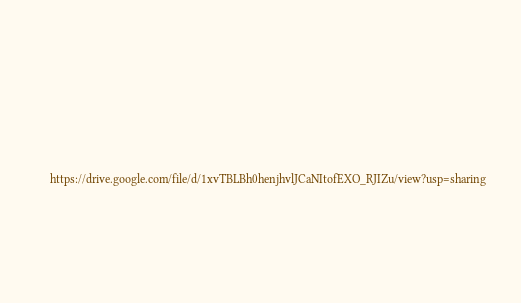https://drive.google.com/file/d/1xvTBLBh0henjhvlJCaNItofEXO_RJIZu/view?usp=sharing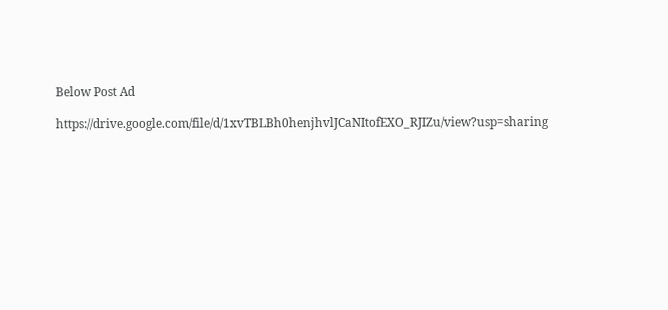Below Post Ad

https://drive.google.com/file/d/1xvTBLBh0henjhvlJCaNItofEXO_RJIZu/view?usp=sharing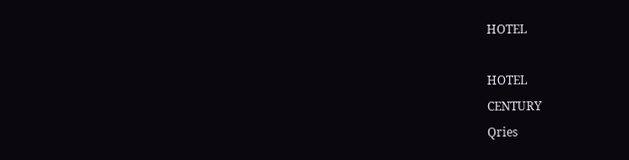HOTEL

HOTEL
CENTURY
Qries